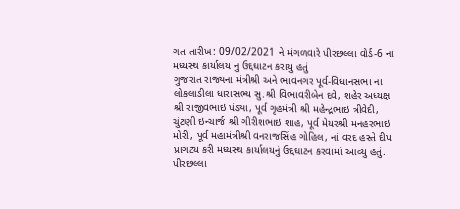ગત તારીખ: 09/02/2021 ને મંગળવારે પીરછલ્લા વોર્ડ-6 ના મધ્યસ્થ કાર્યાલય નુ ઉદ્દઘાટન કરાયુ હતું
ગુજરાત રાજ્યના મંત્રીશ્રી અને ભાવનગર પૂર્વ-વિધાનસભા ના લોકલાડીલા ધારાસભ્ય સુ.શ્રી વિભાવરીબેન દવે, શહેર અધ્યક્ષ શ્રી રાજીવભાઇ પંડ્યા, પૂર્વ ગૃહમંત્રી શ્રી મહેન્દ્રભાઇ ત્રીવેદી, ચુંટણી ઇન્ચાર્જ શ્રી ગીરીશભાઇ શાહ, પૂર્વ મેયરશ્રી મનહરભાઇ મોરી, પૂર્વ મહામંત્રીશ્રી વનરાજસિંહ ગોહિલ, નાં વરદ હસ્તે દીપ પ્રાગટ્ય કરી મધ્યસ્થ કાર્યાલયનું ઉદ્દઘાટન કરવામાં આવ્યુ હતું.
પીરછલ્લા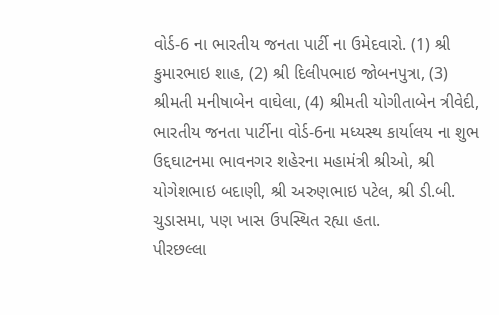વોર્ડ-6 ના ભારતીય જનતા પાર્ટી ના ઉમેદવારો. (1) શ્રી કુમારભાઇ શાહ, (2) શ્રી દિલીપભાઇ જોબનપુત્રા, (3) શ્રીમતી મનીષાબેન વાઘેલા, (4) શ્રીમતી યોગીતાબેન ત્રીવેદી, ભારતીય જનતા પાર્ટીના વોર્ડ-6ના મધ્યસ્થ કાર્યાલય ના શુભ ઉદ્દઘાટનમા ભાવનગર શહેરના મહામંત્રી શ્રીઓ, શ્રી યોગેશભાઇ બદાણી, શ્રી અરુણભાઇ પટેલ, શ્રી ડી.બી. ચુડાસમા, પણ ખાસ ઉપસ્થિત રહ્યા હતા.
પીરછલ્લા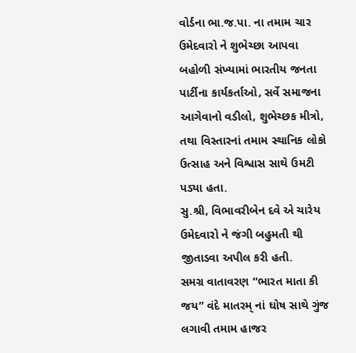વોર્ડના ભા.જ.પા. ના તમામ ચાર ઉમેદવારો ને શુભેચ્છા આપવા બહોળી સંખ્યામાં ભારતીય જનતા પાર્ટીના કાર્યકર્તાઓ, સર્વે સમાજના આગેવાનો વડીલો, શુભેચ્છક મીત્રો, તથા વિસ્તારનાં તમામ સ્થાનિક લોકો ઉત્સાહ અને વિશ્વાસ સાથે ઉમટી પડ્યા હતા.
સુ.શ્રી, વિભાવરીબેન દવે એ ચારેય ઉમેદવારો ને જંગી બહુમતી થી જીતાડવા અપીલ કરી હતી.
સમગ્ર વાતાવરણ “ભારત માતા કી જય” વંદે માતરમ્ નાં ઘોષ સાથે ગુંજ લગાવી તમામ હાજર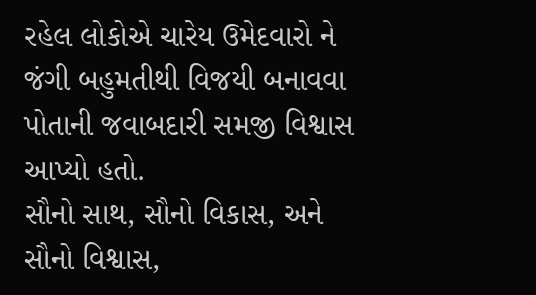રહેલ લોકોએ ચારેય ઉમેદવારો ને જંગી બહુમતીથી વિજયી બનાવવા પોતાની જવાબદારી સમજી વિશ્વાસ આપ્યો હતો.
સૌનો સાથ, સૌનો વિકાસ, અને સૌનો વિશ્વાસ,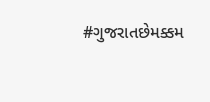#ગુજરાતછેમક્કમ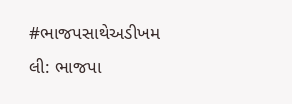#ભાજપસાથેઅડીખમ
લી: ભાજપા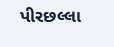પીરછલ્લા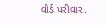વોર્ડ પરીવાર.